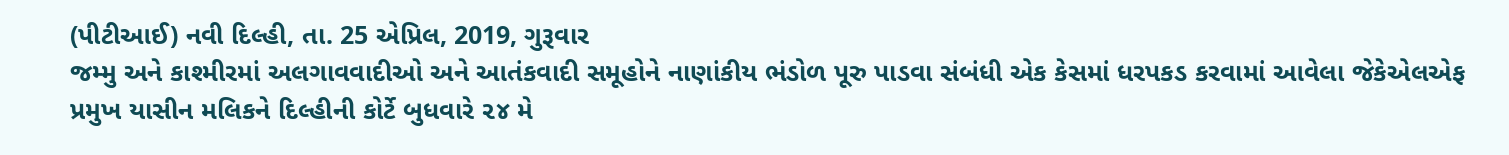(પીટીઆઈ) નવી દિલ્હી, તા. 25 એપ્રિલ, 2019, ગુરૂવાર
જમ્મુ અને કાશ્મીરમાં અલગાવવાદીઓ અને આતંકવાદી સમૂહોને નાણાંકીય ભંડોળ પૂરુ પાડવા સંબંધી એક કેસમાં ધરપકડ કરવામાં આવેલા જેકેએલએફ પ્રમુખ યાસીન મલિકને દિલ્હીની કોર્ટે બુધવારે ૨૪ મે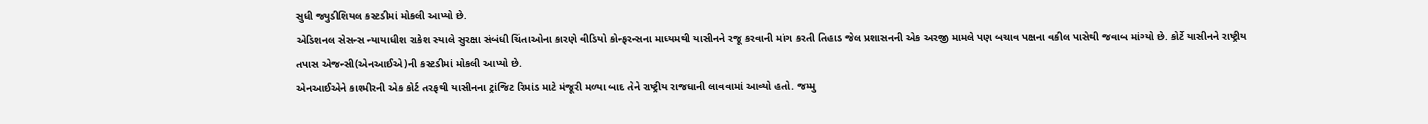સુધી જ્યુડીશિયલ કસ્ટડીમાં મોકલી આપ્યો છે.
એડિશનલ સેસન્સ ન્યાયાધીશ રાકેશ સ્યાલે સુરક્ષા સંબંધી ચિંતાઓના કારણે વીડિયો કોન્ફરન્સના માધ્યમથી યાસીનને રજૂ કરવાની માંગ કરતી તિહાડ જેલ પ્રશાસનની એક અરજી મામલે પણ બચાવ પક્ષના વકીલ પાસેથી જવાબ માંગ્યો છે. કોર્ટે યાસીનને રાષ્ટ્રીય તપાસ એજન્સી(એનઆઈએ)ની કસ્ટડીમાં મોકલી આપ્યો છે.
એનઆઈએને કાશ્મીરની એક કોર્ટ તરફથી યાસીનના ટ્રાંજિટ રિમાંડ માટે મંજૂરી મળ્યા બાદ તેને રાષ્ટ્રીય રાજધાની લાવવામાં આવ્યો હતો. જમ્મુ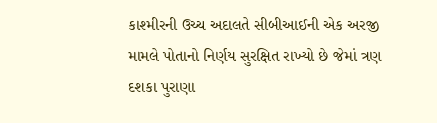કાશ્મીરની ઉચ્ચ અદાલતે સીબીઆઈની એક અરજી મામલે પોતાનો નિર્ણય સુરક્ષિત રાખ્યો છે જેમાં ત્રણ દશકા પુરાણા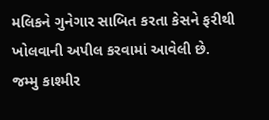મલિકને ગુનેગાર સાબિત કરતા કેસને ફરીથી ખોલવાની અપીલ કરવામાં આવેલી છે.
જમ્મુ કાશ્મીર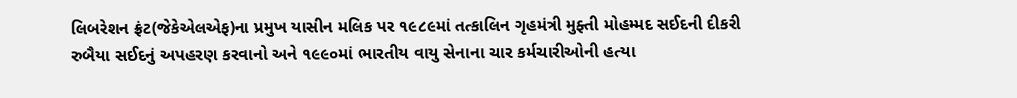લિબરેશન ફ્રંટ(જેકેએલએફ)ના પ્રમુખ યાસીન મલિક પર ૧૯૮૯માં તત્કાલિન ગૃહમંત્રી મુફ્તી મોહમ્મદ સઈદની દીકરી રુબૈયા સઈદનું અપહરણ કરવાનો અને ૧૯૯૦માં ભારતીય વાયુ સેનાના ચાર કર્મચારીઓની હત્યા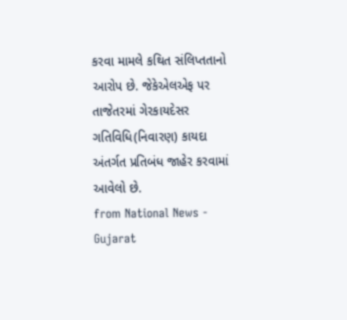કરવા મામલે કથિત સંલિપ્તતાનો આરોપ છે. જેકેએલએફ પર તાજેતરમાં ગેરકાયદેસર ગતિવિધિ(નિવારણ) કાયદા અંતર્ગત પ્રતિબંધ જાહેર કરવામાં આવેલો છે.
from National News - Gujarat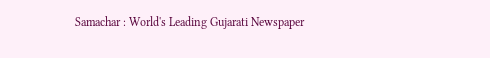Samachar : World's Leading Gujarati Newspaper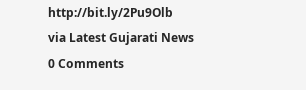http://bit.ly/2Pu9Olb
via Latest Gujarati News
0 Comments